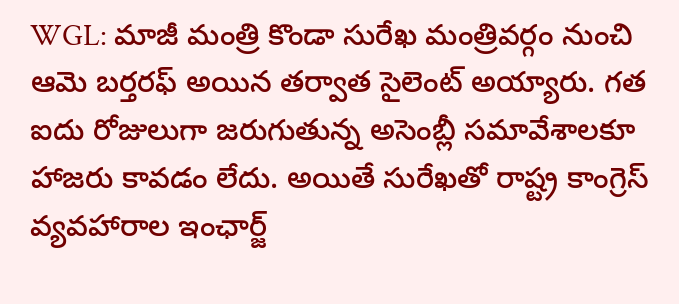WGL: మాజీ మంత్రి కొండా సురేఖ మంత్రివర్గం నుంచి ఆమె బర్తరఫ్ అయిన తర్వాత సైలెంట్ అయ్యారు. గత ఐదు రోజులుగా జరుగుతున్న అసెంబ్లీ సమావేశాలకూ హాజరు కావడం లేదు. అయితే సురేఖతో రాష్ట్ర కాంగ్రెస్ వ్యవహారాల ఇంఛార్జ్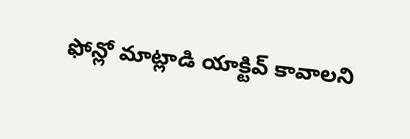ఫోన్లో మాట్లాడి యాక్టివ్ కావాలని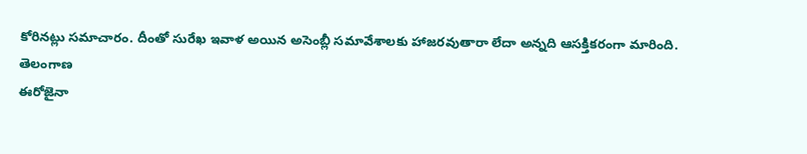కోరినట్లు సమాచారం. దీంతో సురేఖ ఇవాళ అయిన అసెంబ్లీ సమావేశాలకు హాజరవుతారా లేదా అన్నది ఆసక్తికరంగా మారింది.
తెలంగాణ
ఈరోజైనా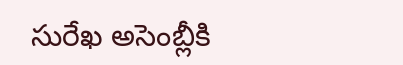సురేఖ అసెంబ్లీకి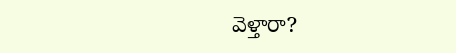వెళ్తారా?